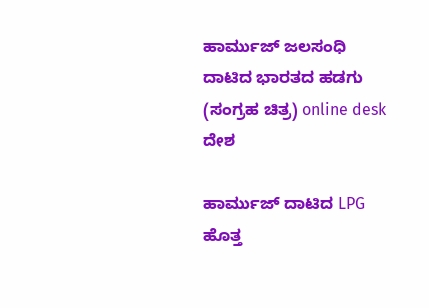ಹಾರ್ಮುಜ್ ಜಲಸಂಧಿ ದಾಟಿದ ಭಾರತದ ಹಡಗು (ಸಂಗ್ರಹ ಚಿತ್ರ) online desk
ದೇಶ

ಹಾರ್ಮುಜ್ ದಾಟಿದ LPG ಹೊತ್ತ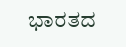ಭಾರತದ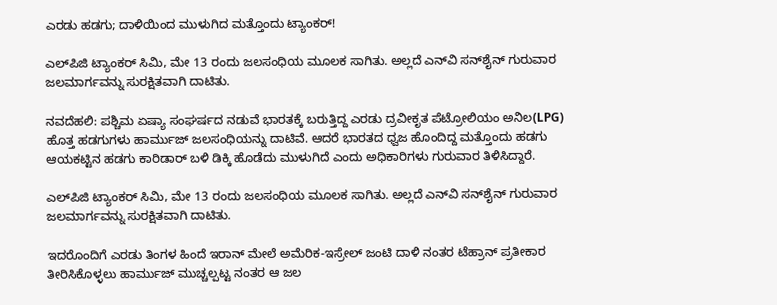ಎರಡು ಹಡಗು; ದಾಳಿಯಿಂದ ಮುಳುಗಿದ ಮತ್ತೊಂದು ಟ್ಯಾಂಕರ್‌!

ಎಲ್‌ಪಿಜಿ ಟ್ಯಾಂಕರ್ ಸಿಮಿ, ಮೇ 13 ರಂದು ಜಲಸಂಧಿಯ ಮೂಲಕ ಸಾಗಿತು. ಅಲ್ಲದೆ ಎನ್‌ವಿ ಸನ್‌ಶೈನ್ ಗುರುವಾರ ಜಲಮಾರ್ಗವನ್ನು ಸುರಕ್ಷಿತವಾಗಿ ದಾಟಿತು.

ನವದೆಹಲಿ: ಪಶ್ಚಿಮ ಏಷ್ಯಾ ಸಂಘರ್ಷದ ನಡುವೆ ಭಾರತಕ್ಕೆ ಬರುತ್ತಿದ್ದ ಎರಡು ದ್ರವೀಕೃತ ಪೆಟ್ರೋಲಿಯಂ ಅನಿಲ(LPG) ಹೊತ್ತ ಹಡಗುಗಳು ಹಾರ್ಮುಜ್ ಜಲಸಂಧಿಯನ್ನು ದಾಟಿವೆ. ಆದರೆ ಭಾರತದ ಧ್ವಜ ಹೊಂದಿದ್ದ ಮತ್ತೊಂದು ಹಡಗು ಆಯಕಟ್ಟಿನ ಹಡಗು ಕಾರಿಡಾರ್ ಬಳಿ ಡಿಕ್ಕಿ ಹೊಡೆದು ಮುಳುಗಿದೆ ಎಂದು ಅಧಿಕಾರಿಗಳು ಗುರುವಾರ ತಿಳಿಸಿದ್ದಾರೆ.

ಎಲ್‌ಪಿಜಿ ಟ್ಯಾಂಕರ್ ಸಿಮಿ, ಮೇ 13 ರಂದು ಜಲಸಂಧಿಯ ಮೂಲಕ ಸಾಗಿತು. ಅಲ್ಲದೆ ಎನ್‌ವಿ ಸನ್‌ಶೈನ್ ಗುರುವಾರ ಜಲಮಾರ್ಗವನ್ನು ಸುರಕ್ಷಿತವಾಗಿ ದಾಟಿತು.

ಇದರೊಂದಿಗೆ ಎರಡು ತಿಂಗಳ ಹಿಂದೆ ಇರಾನ್ ಮೇಲೆ ಅಮೆರಿಕ-ಇಸ್ರೇಲ್ ಜಂಟಿ ದಾಳಿ ನಂತರ ಟೆಹ್ರಾನ್ ಪ್ರತೀಕಾರ ತೀರಿಸಿಕೊಳ್ಳಲು ಹಾರ್ಮುಜ್ ಮುಚ್ಚಲ್ಪಟ್ಟ ನಂತರ ಆ ಜಲ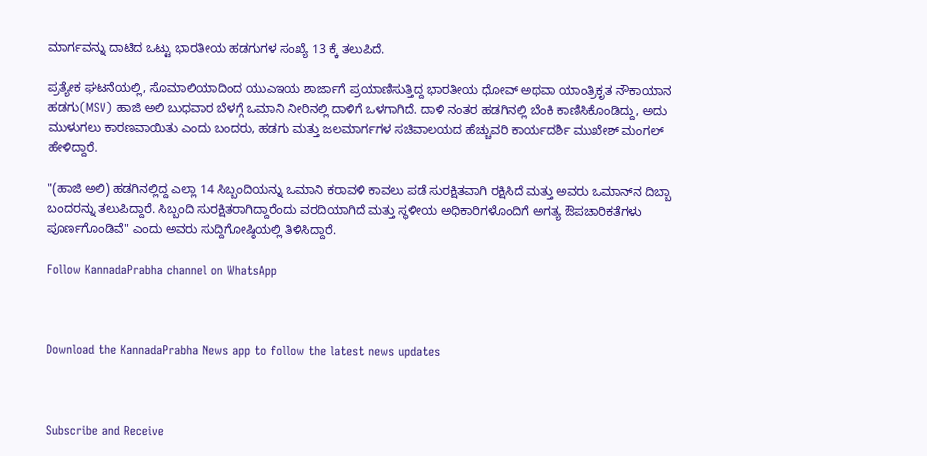ಮಾರ್ಗವನ್ನು ದಾಟಿದ ಒಟ್ಟು ಭಾರತೀಯ ಹಡಗುಗಳ ಸಂಖ್ಯೆ 13 ಕ್ಕೆ ತಲುಪಿದೆ.

ಪ್ರತ್ಯೇಕ ಘಟನೆಯಲ್ಲಿ, ಸೊಮಾಲಿಯಾದಿಂದ ಯುಎಇಯ ಶಾರ್ಜಾಗೆ ಪ್ರಯಾಣಿಸುತ್ತಿದ್ದ ಭಾರತೀಯ ಧೋವ್ ಅಥವಾ ಯಾಂತ್ರಿಕೃತ ನೌಕಾಯಾನ ಹಡಗು(MSV) ಹಾಜಿ ಅಲಿ ಬುಧವಾರ ಬೆಳಗ್ಗೆ ಒಮಾನಿ ನೀರಿನಲ್ಲಿ ದಾಳಿಗೆ ಒಳಗಾಗಿದೆ. ದಾಳಿ ನಂತರ ಹಡಗಿನಲ್ಲಿ ಬೆಂಕಿ ಕಾಣಿಸಿಕೊಂಡಿದ್ದು, ಅದು ಮುಳುಗಲು ಕಾರಣವಾಯಿತು ಎಂದು ಬಂದರು, ಹಡಗು ಮತ್ತು ಜಲಮಾರ್ಗಗಳ ಸಚಿವಾಲಯದ ಹೆಚ್ಚುವರಿ ಕಾರ್ಯದರ್ಶಿ ಮುಖೇಶ್ ಮಂಗಲ್ ಹೇಳಿದ್ದಾರೆ.

"(ಹಾಜಿ ಅಲಿ) ಹಡಗಿನಲ್ಲಿದ್ದ ಎಲ್ಲಾ 14 ಸಿಬ್ಬಂದಿಯನ್ನು ಒಮಾನಿ ಕರಾವಳಿ ಕಾವಲು ಪಡೆ ಸುರಕ್ಷಿತವಾಗಿ ರಕ್ಷಿಸಿದೆ ಮತ್ತು ಅವರು ಒಮಾನ್‌ನ ದಿಬ್ಬಾ ಬಂದರನ್ನು ತಲುಪಿದ್ದಾರೆ. ಸಿಬ್ಬಂದಿ ಸುರಕ್ಷಿತರಾಗಿದ್ದಾರೆಂದು ವರದಿಯಾಗಿದೆ ಮತ್ತು ಸ್ಥಳೀಯ ಅಧಿಕಾರಿಗಳೊಂದಿಗೆ ಅಗತ್ಯ ಔಪಚಾರಿಕತೆಗಳು ಪೂರ್ಣಗೊಂಡಿವೆ" ಎಂದು ಅವರು ಸುದ್ದಿಗೋಷ್ಠಿಯಲ್ಲಿ ತಿಳಿಸಿದ್ದಾರೆ.

Follow KannadaPrabha channel on WhatsApp



Download the KannadaPrabha News app to follow the latest news updates



Subscribe and Receive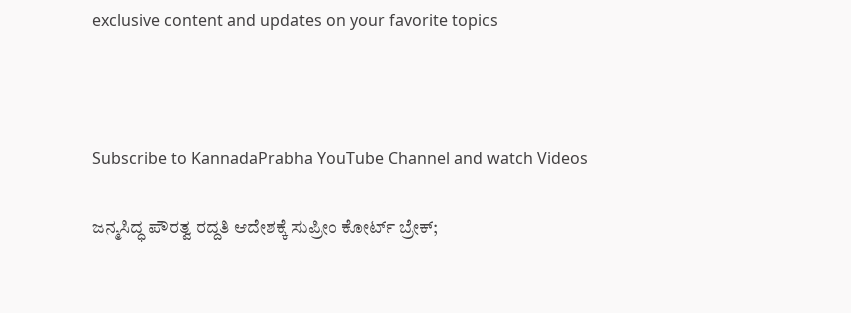exclusive content and updates on your favorite topics



Subscribe to KannadaPrabha YouTube Channel and watch Videos

ಜನ್ಮಸಿದ್ಧ ಪೌರತ್ವ ರದ್ದತಿ ಆದೇಶಕ್ಕೆ ಸುಪ್ರೀಂ ಕೋರ್ಟ್ ಬ್ರೇಕ್;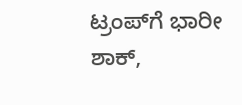ಟ್ರಂಪ್‌ಗೆ ಭಾರೀ ಶಾಕ್,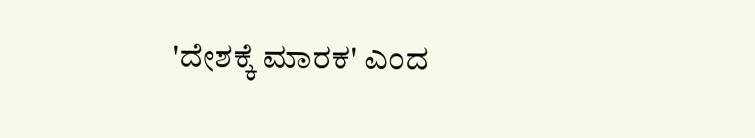'ದೇಶಕ್ಕೆ ಮಾರಕ' ಎಂದ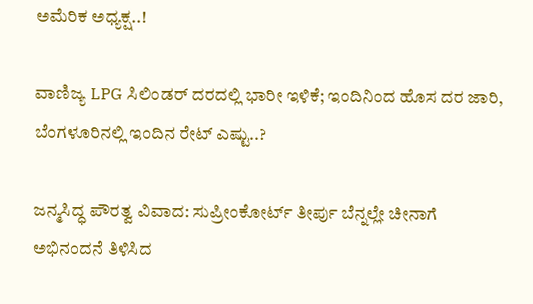ಅಮೆರಿಕ ಅಧ್ಯಕ್ಷ..!

ವಾಣಿಜ್ಯ LPG ಸಿಲಿಂಡರ್ ದರದಲ್ಲಿ ಭಾರೀ ಇಳಿಕೆ; ಇಂದಿನಿಂದ ಹೊಸ ದರ ಜಾರಿ, ಬೆಂಗಳೂರಿನಲ್ಲಿ ಇಂದಿನ ರೇಟ್ ಎಷ್ಟು..?

ಜನ್ಮಸಿದ್ಧ ಪೌರತ್ವ ವಿವಾದ: ಸುಪ್ರೀಂಕೋರ್ಟ್ ತೀರ್ಪು ಬೆನ್ನಲ್ಲೇ ಚೀನಾಗೆ ಅಭಿನಂದನೆ ತಿಳಿಸಿದ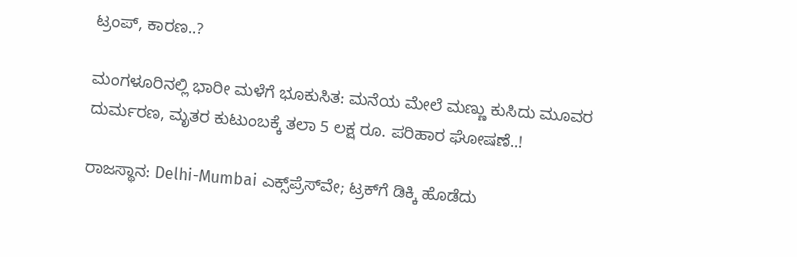ಟ್ರಂಪ್, ಕಾರಣ..?

ಮಂಗಳೂರಿನಲ್ಲಿ ಭಾರೀ ಮಳೆಗೆ ಭೂಕುಸಿತ: ಮನೆಯ ಮೇಲೆ ಮಣ್ಣು ಕುಸಿದು ಮೂವರ ದುರ್ಮರಣ, ಮೃತರ ಕುಟುಂಬಕ್ಕೆ ತಲಾ 5 ಲಕ್ಷ ರೂ. ಪರಿಹಾರ ಘೋಷಣೆ..!

ರಾಜಸ್ಥಾನ: Delhi-Mumbai ಎಕ್ಸ್‌ಪ್ರೆಸ್‌ವೇ; ಟ್ರಕ್‌ಗೆ ಡಿಕ್ಕಿ ಹೊಡೆದು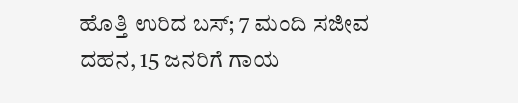ಹೊತ್ತಿ ಉರಿದ ಬಸ್; 7 ಮಂದಿ ಸಜೀವ ದಹನ, 15 ಜನರಿಗೆ ಗಾಯ